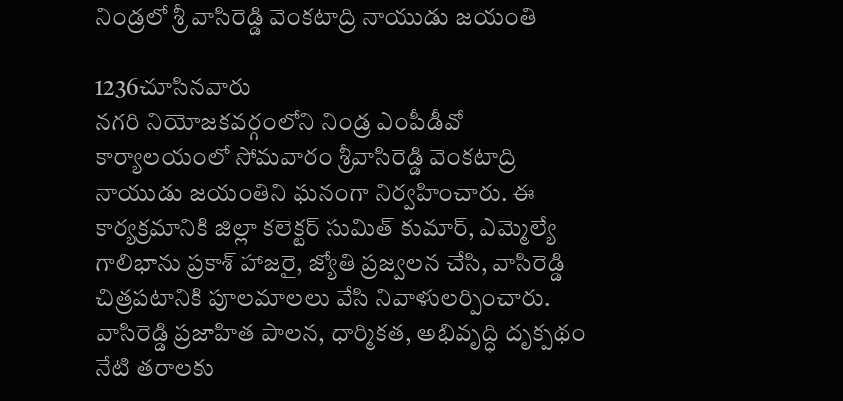నిండ్రలో శ్రీ వాసిరెడ్డి వెంకటాద్రి నాయుడు జయంతి

1236చూసినవారు
నగరి నియోజకవర్గంలోని నిండ్ర ఎంపీడీవో కార్యాలయంలో సోమవారం శ్రీవాసిరెడ్డి వెంకటాద్రి నాయుడు జయంతిని ఘనంగా నిర్వహించారు. ఈ కార్యక్రమానికి జిల్లా కలెక్టర్ సుమిత్ కుమార్, ఎమ్మెల్యే గాలిభాను ప్రకాశ్ హాజరై, జ్యోతి ప్రజ్వలన చేసి, వాసిరెడ్డి చిత్రపటానికి పూలమాలలు వేసి నివాళులర్పించారు. వాసిరెడ్డి ప్రజాహిత పాలన, ధార్మికత, అభివృద్ధి దృక్పథం నేటి తరాలకు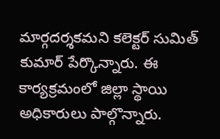మార్గదర్శకమని కలెక్టర్ సుమిత్ కుమార్ పేర్కొన్నారు. ఈ కార్యక్రమంలో జిల్లా స్థాయి అధికారులు పాల్గొన్నారు.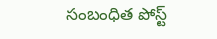సంబంధిత పోస్ట్